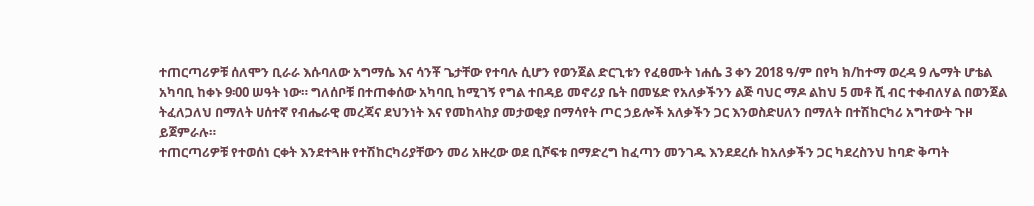ተጠርጣሪዎቹ ሰለሞን ቢራራ እሱባለው አግማሴ እና ሳንቾ ጌታቸው የተባሉ ሲሆን የወንጀል ድርጊቱን የፈፀሙት ነሐሴ 3 ቀን 2018 ዓ/ም በየካ ክ/ከተማ ወረዳ 9 ሌማት ሆቴል አካባቢ ከቀኑ 9፡00 ሠዓት ነው። ግለሰቦቹ በተጠቀሰው አካባቢ ከሚገኝ የግል ተበዳይ መኖሪያ ቤት በመሄድ የአለቃችንን ልጅ ባህር ማዶ ልከህ 5 መቶ ሺ ብር ተቀብለሃል በወንጀል ትፈለጋለህ በማለት ሀሰተኛ የብሔራዊ መረጃና ደህንነት እና የመከላከያ መታወቂያ በማሳየት ጦር ኃይሎች አለቃችን ጋር እንወስድሀለን በማለት በተሽከርካሪ አግተውት ጉዞ ይጀምራሉ።
ተጠርጣሪዎቹ የተወሰነ ርቀት እንደተጓዙ የተሽከርካሪያቸውን መሪ አዙረው ወደ ቢሾፍቱ በማድረግ ከፈጣን መንገዱ እንደደረሱ ከአለቃችን ጋር ካደረስንህ ከባድ ቅጣት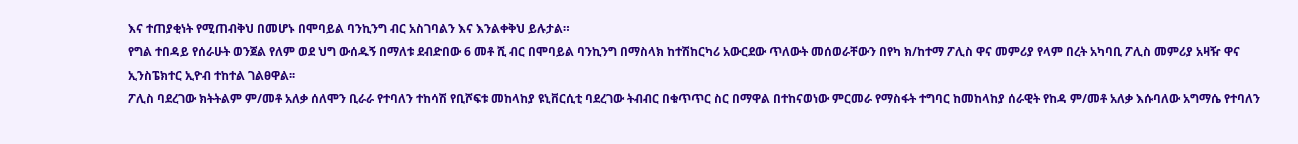እና ተጠያቂነት የሚጠብቅህ በመሆኑ በሞባይል ባንኪንግ ብር አስገባልን እና እንልቀቅህ ይሉታል።
የግል ተበዳይ የሰራሁት ወንጀል የለም ወደ ህግ ውሰዱኝ በማለቱ ደብድበው 6 መቶ ሺ ብር በሞባይል ባንኪንግ በማስላክ ከተሽከርካሪ አውርደው ጥለውት መሰወራቸውን በየካ ክ/ከተማ ፖሊስ ዋና መምሪያ የላም በረት አካባቢ ፖሊስ መምሪያ አዛዥ ዋና ኢንስፔክተር ኢዮብ ተከተል ገልፀዋል፡፡
ፖሊስ ባደረገው ክትትልም ም/መቶ አለቃ ሰለሞን ቢራራ የተባለን ተከሳሽ የቢሾፍቱ መከላከያ ዩኒቨርሲቲ ባደረገው ትብብር በቁጥጥር ስር በማዋል በተከናወነው ምርመራ የማስፋት ተግባር ከመከላከያ ሰራዊት የከዳ ም/መቶ አለቃ እሱባለው አግማሴ የተባለን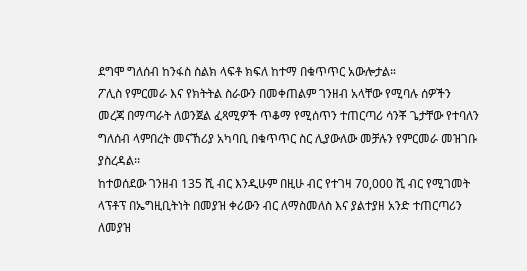ደግሞ ግለሰብ ከንፋስ ስልክ ላፍቶ ክፍለ ከተማ በቁጥጥር አውሎታል።
ፖሊስ የምርመራ እና የክትትል ስራውን በመቀጠልም ገንዘብ አላቸው የሚባሉ ሰዎችን መረጃ በማጣራት ለወንጀል ፈጻሚዎች ጥቆማ የሚሰጥን ተጠርጣሪ ሳንቾ ጌታቸው የተባለን ግለሰብ ላምበረት መናኸሪያ አካባቢ በቁጥጥር ስር ሊያውለው መቻሉን የምርመራ መዝገቡ ያስረዳል፡፡
ከተወሰደው ገንዘብ 135 ሺ ብር እንዲሁም በዚሁ ብር የተገዛ 70,000 ሺ ብር የሚገመት ላፕቶፕ በኤግዚቢትነት በመያዝ ቀሪውን ብር ለማስመለስ እና ያልተያዘ አንድ ተጠርጣሪን ለመያዝ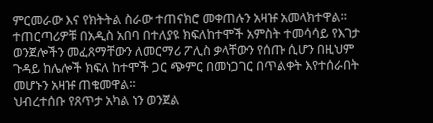ምርመራው እና የክትትል ስራው ተጠናክሮ መቀጠሉን አዛዡ አመላክተዋል።
ተጠርጣሪዎቹ በአዲስ አበባ በተለያዩ ክፍለከተሞች አምስት ተመሳሳይ የእገታ ወንጀሎችን መፈጸማቸውን ለመርማሪ ፖሊስ ቃላቸውን የሰጡ ሲሆን በዚህም ጉዳይ ከሌሎች ክፍለ ከተሞች ጋር ጭምር በመነጋገር በጥልቀት እየተሰራበት መሆኑን አዛዡ ጠቁመዋል።
ህብረተሰቡ የጸጥታ አካል ነን ወንጀል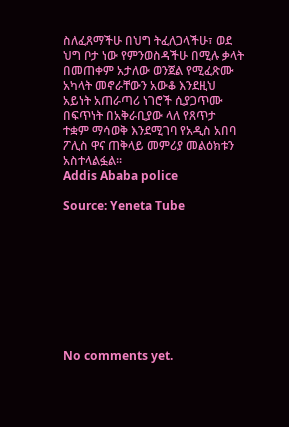ስለፈጸማችሁ በህግ ትፈለጋላችሁ፣ ወደ ህግ ቦታ ነው የምንወስዳችሁ በሚሉ ቃላት በመጠቀም አታለው ወንጀል የሚፈጽሙ አካላት መኖራቸውን አውቆ እንደዚህ አይነት አጠራጣሪ ነገሮች ሲያጋጥሙ በፍጥነት በአቅራቢያው ላለ የጸጥታ ተቋም ማሳወቅ እንደሚገባ የአዲስ አበባ ፖሊስ ዋና ጠቅላይ መምሪያ መልዕክቱን አስተላልፏል።
Addis Ababa police

Source: Yeneta Tube









No comments yet.